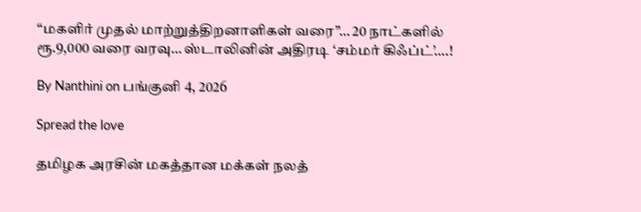“மகளிர் முதல் மாற்றுத்திறனாளிகள் வரை”… 20 நாட்களில் ரூ.9,000 வரை வரவு… ஸ்டாலினின் அதிரடி ‘சம்மர் கிஃப்ட்’….!

By Nanthini on பங்குனி 4, 2026

Spread the love

தமிழக அரசின் மகத்தான மக்கள் நலத்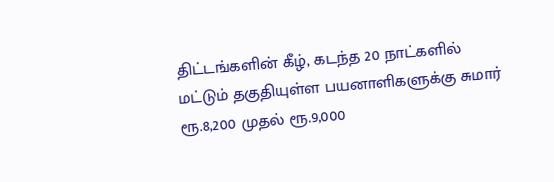திட்டங்களின் கீழ், கடந்த 20 நாட்களில் மட்டும் தகுதியுள்ள பயனாளிகளுக்கு சுமார் ரூ.8,200 முதல் ரூ.9,000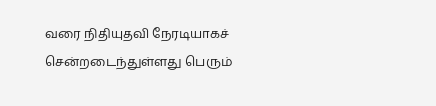வரை நிதியுதவி நேரடியாகச் சென்றடைந்துள்ளது பெரும்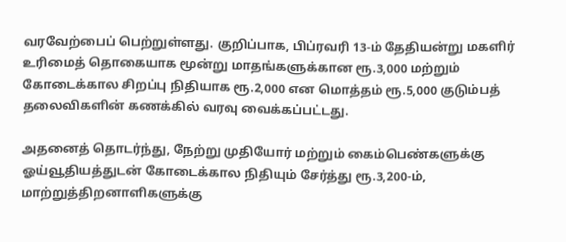வரவேற்பைப் பெற்றுள்ளது. குறிப்பாக, பிப்ரவரி 13-ம் தேதியன்று மகளிர் உரிமைத் தொகையாக மூன்று மாதங்களுக்கான ரூ.3,000 மற்றும் கோடைக்கால சிறப்பு நிதியாக ரூ.2,000 என மொத்தம் ரூ.5,000 குடும்பத் தலைவிகளின் கணக்கில் வரவு வைக்கப்பட்டது.

அதனைத் தொடர்ந்து, நேற்று முதியோர் மற்றும் கைம்பெண்களுக்கு ஓய்வூதியத்துடன் கோடைக்கால நிதியும் சேர்த்து ரூ.3,200-ம், மாற்றுத்திறனாளிகளுக்கு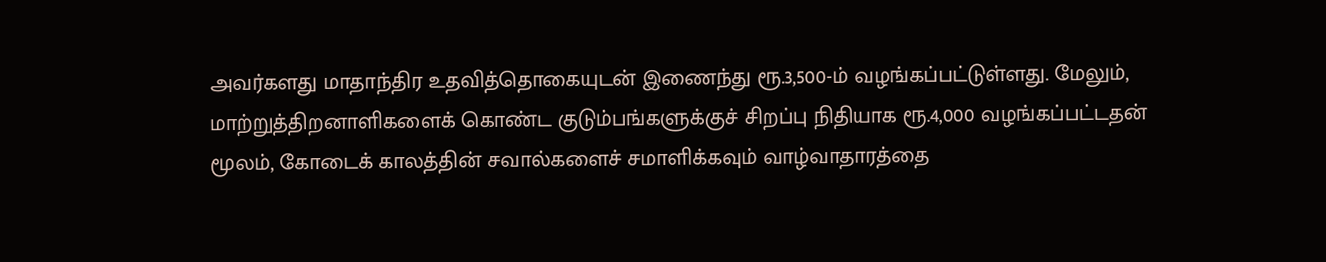அவர்களது மாதாந்திர உதவித்தொகையுடன் இணைந்து ரூ.3,500-ம் வழங்கப்பட்டுள்ளது. மேலும், மாற்றுத்திறனாளிகளைக் கொண்ட குடும்பங்களுக்குச் சிறப்பு நிதியாக ரூ.4,000 வழங்கப்பட்டதன் மூலம், கோடைக் காலத்தின் சவால்களைச் சமாளிக்கவும் வாழ்வாதாரத்தை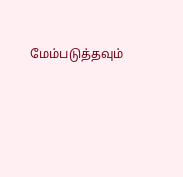மேம்படுத்தவும்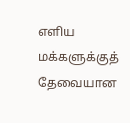எளிய மக்களுக்குத் தேவையான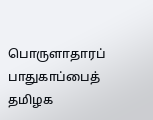பொருளாதாரப் பாதுகாப்பைத் தமிழக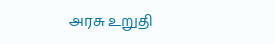அரசு உறுதி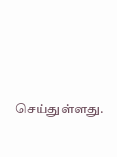செய்துள்ளது.